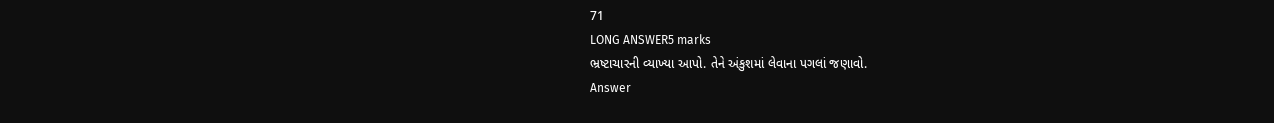71
LONG ANSWER5 marks
ભ્રષ્ટાચારની વ્યાખ્યા આપો. તેને અંકુશમાં લેવાના પગલાં જણાવો.
Answer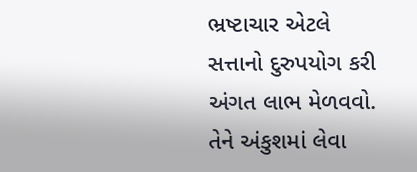ભ્રષ્ટાચાર એટલે સત્તાનો દુરુપયોગ કરી અંગત લાભ મેળવવો. તેને અંકુશમાં લેવા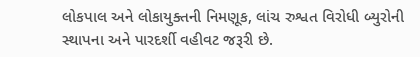લોકપાલ અને લોકાયુક્તની નિમણૂક, લાંચ રુશ્વત વિરોધી બ્યુરોની સ્થાપના અને પારદર્શી વહીવટ જરૂરી છે.